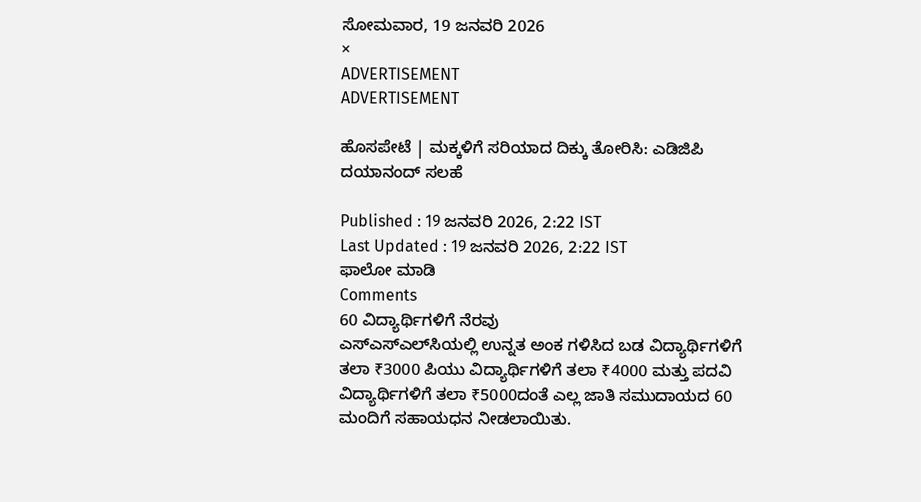ಸೋಮವಾರ, 19 ಜನವರಿ 2026
×
ADVERTISEMENT
ADVERTISEMENT

ಹೊಸಪೇಟೆ | ಮಕ್ಕಳಿಗೆ ಸರಿಯಾದ ದಿಕ್ಕು ತೋರಿಸಿ: ಎಡಿಜಿಪಿ ದಯಾನಂದ್‌ ಸಲಹೆ

Published : 19 ಜನವರಿ 2026, 2:22 IST
Last Updated : 19 ಜನವರಿ 2026, 2:22 IST
ಫಾಲೋ ಮಾಡಿ
Comments
60 ವಿದ್ಯಾರ್ಥಿಗಳಿಗೆ ನೆರವು
ಎಸ್‌ಎಸ್ಎಲ್‌ಸಿಯಲ್ಲಿ ಉನ್ನತ ಅಂಕ ಗಳಿಸಿದ ಬಡ ವಿದ್ಯಾರ್ಥಿಗಳಿಗೆ ತಲಾ ₹3000 ಪಿಯು ವಿದ್ಯಾರ್ಥಿಗಳಿಗೆ ತಲಾ ₹4000 ಮತ್ತು ಪದವಿ ವಿದ್ಯಾರ್ಥಿಗಳಿಗೆ ತಲಾ ₹5000ದಂತೆ ಎಲ್ಲ ಜಾತಿ ಸಮುದಾಯದ 60 ಮಂದಿಗೆ ಸಹಾಯಧನ ನೀಡಲಾಯಿತು.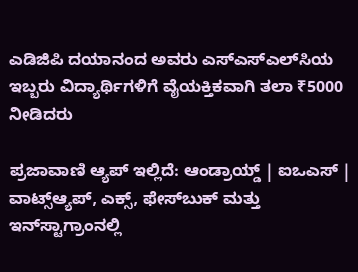ಎಡಿಜಿಪಿ ದಯಾನಂದ ಅವರು ಎಸ್‌ಎಸ್‌ಎಲ್‌ಸಿಯ ಇಬ್ಬರು ವಿದ್ಯಾರ್ಥಿಗಳಿಗೆ ವೈಯಕ್ತಿಕವಾಗಿ ತಲಾ ₹5000 ನೀಡಿದರು

ಪ್ರಜಾವಾಣಿ ಆ್ಯಪ್ ಇಲ್ಲಿದೆ: ಆಂಡ್ರಾಯ್ಡ್ | ಐಒಎಸ್ | ವಾಟ್ಸ್ಆ್ಯಪ್, ಎಕ್ಸ್, ಫೇಸ್‌ಬುಕ್ ಮತ್ತು ಇನ್‌ಸ್ಟಾಗ್ರಾಂನಲ್ಲಿ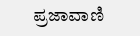ಪ್ರಜಾವಾಣಿ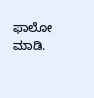ಫಾಲೋ ಮಾಡಿ.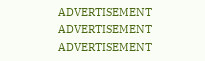ADVERTISEMENT
ADVERTISEMENT
ADVERTISEMENT